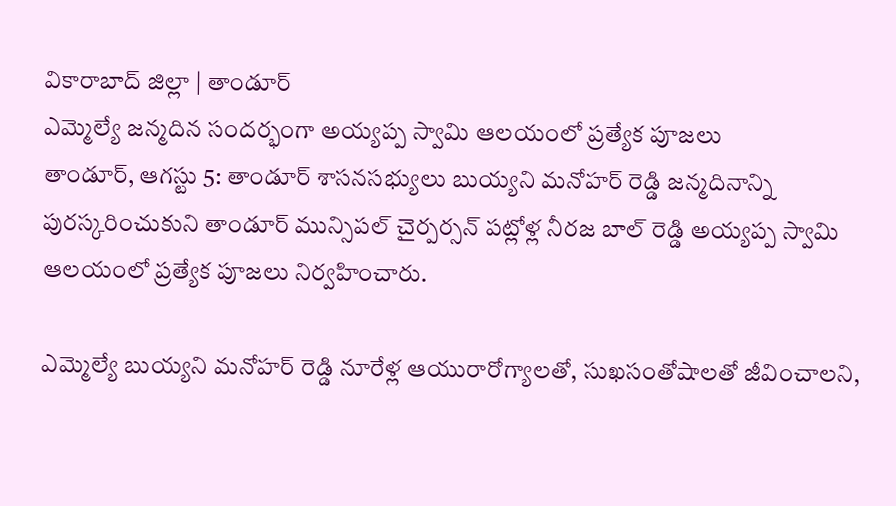వికారాబాద్ జిల్లా | తాండూర్
ఎమ్మెల్యే జన్మదిన సందర్భంగా అయ్యప్ప స్వామి ఆలయంలో ప్రత్యేక పూజలు
తాండూర్, ఆగస్టు 5: తాండూర్ శాసనసభ్యులు బుయ్యని మనోహర్ రెడ్డి జన్మదినాన్ని పురస్కరించుకుని తాండూర్ మున్సిపల్ చైర్పర్సన్ పట్లోళ్ల నీరజ బాల్ రెడ్డి అయ్యప్ప స్వామి ఆలయంలో ప్రత్యేక పూజలు నిర్వహించారు.

ఎమ్మెల్యే బుయ్యని మనోహర్ రెడ్డి నూరేళ్ల ఆయురారోగ్యాలతో, సుఖసంతోషాలతో జీవించాలని,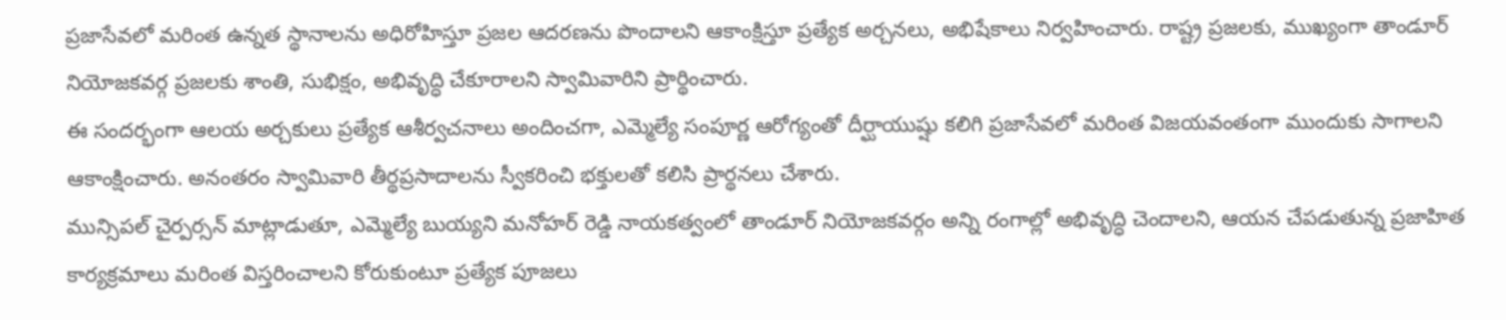ప్రజాసేవలో మరింత ఉన్నత స్థానాలను అధిరోహిస్తూ ప్రజల ఆదరణను పొందాలని ఆకాంక్షిస్తూ ప్రత్యేక అర్చనలు, అభిషేకాలు నిర్వహించారు. రాష్ట్ర ప్రజలకు, ముఖ్యంగా తాండూర్ నియోజకవర్గ ప్రజలకు శాంతి, సుభిక్షం, అభివృద్ధి చేకూరాలని స్వామివారిని ప్రార్థించారు.
ఈ సందర్భంగా ఆలయ అర్చకులు ప్రత్యేక ఆశీర్వచనాలు అందించగా, ఎమ్మెల్యే సంపూర్ణ ఆరోగ్యంతో దీర్ఘాయుష్షు కలిగి ప్రజాసేవలో మరింత విజయవంతంగా ముందుకు సాగాలని ఆకాంక్షించారు. అనంతరం స్వామివారి తీర్థప్రసాదాలను స్వీకరించి భక్తులతో కలిసి ప్రార్థనలు చేశారు.
మున్సిపల్ చైర్పర్సన్ మాట్లాడుతూ, ఎమ్మెల్యే బుయ్యని మనోహర్ రెడ్డి నాయకత్వంలో తాండూర్ నియోజకవర్గం అన్ని రంగాల్లో అభివృద్ధి చెందాలని, ఆయన చేపడుతున్న ప్రజాహిత కార్యక్రమాలు మరింత విస్తరించాలని కోరుకుంటూ ప్రత్యేక పూజలు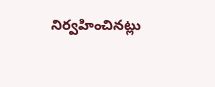నిర్వహించినట్లు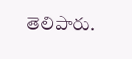తెలిపారు.